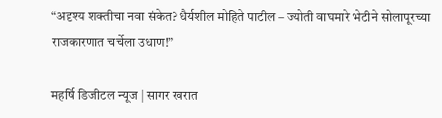“अदृश्य शक्तीचा नवा संकेत? धैर्यशील मोहिते पाटील – ज्योती वाघमारे भेटीने सोलापूरच्या राजकारणात चर्चेला उधाण!”

महर्षि डिजीटल न्यूज | सागर खरात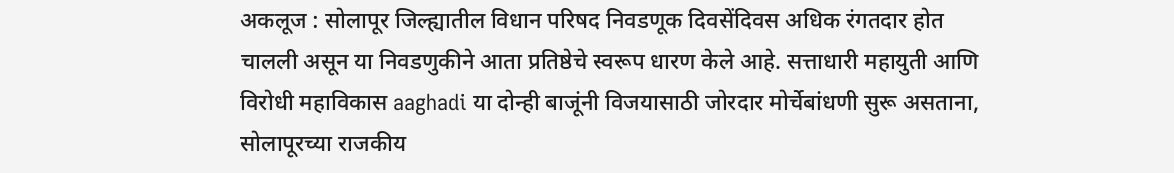अकलूज : सोलापूर जिल्ह्यातील विधान परिषद निवडणूक दिवसेंदिवस अधिक रंगतदार होत चालली असून या निवडणुकीने आता प्रतिष्ठेचे स्वरूप धारण केले आहे. सत्ताधारी महायुती आणि विरोधी महाविकास aaghadi या दोन्ही बाजूंनी विजयासाठी जोरदार मोर्चेबांधणी सुरू असताना, सोलापूरच्या राजकीय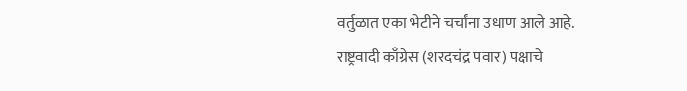वर्तुळात एका भेटीने चर्चांना उधाण आले आहे.
राष्ट्रवादी काँग्रेस (शरदचंद्र पवार) पक्षाचे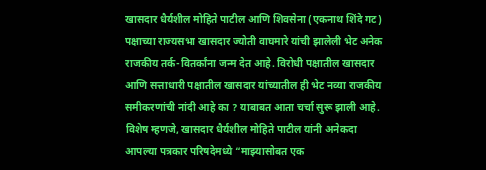खासदार धैर्यशील मोहिते पाटील आणि शिवसेना (एकनाथ शिंदे गट) पक्षाच्या राज्यसभा खासदार ज्योती वाघमारे यांची झालेली भेट अनेक राजकीय तर्क-वितर्कांना जन्म देत आहे. विरोधी पक्षातील खासदार आणि सत्ताधारी पक्षातील खासदार यांच्यातील ही भेट नव्या राजकीय समीकरणांची नांदी आहे का ? याबाबत आता चर्चा सुरू झाली आहे.
विशेष म्हणजे, खासदार धैर्यशील मोहिते पाटील यांनी अनेकदा आपल्या पत्रकार परिषदेमध्ये “माझ्यासोबत एक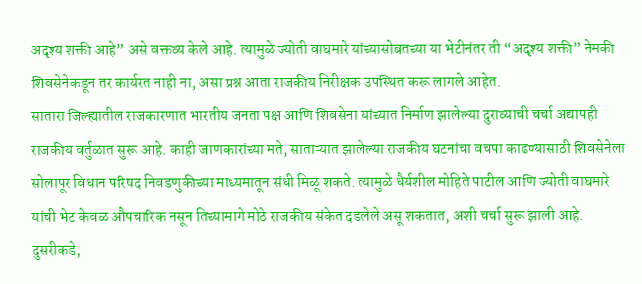अदृश्य शक्ती आहे” असे वक्तव्य केले आहे. त्यामुळे ज्योती वाघमारे यांच्यासोबतच्या या भेटीनंतर ती “अदृश्य शक्ती” नेमकी शिवसेनेकडून तर कार्यरत नाही ना, असा प्रश्न आता राजकीय निरीक्षक उपस्थित करू लागले आहेत.
सातारा जिल्ह्यातील राजकारणात भारतीय जनता पक्ष आणि शिवसेना यांच्यात निर्माण झालेल्या दुराव्याची चर्चा अद्यापही राजकीय वर्तुळात सुरू आहे. काही जाणकारांच्या मते, साताऱ्यात झालेल्या राजकीय घटनांचा वचपा काढण्यासाठी शिवसेनेला सोलापूर विधान परिषद निवडणुकीच्या माध्यमातून संधी मिळू शकते. त्यामुळे धैर्यशील मोहिते पाटील आणि ज्योती वाघमारे यांची भेट केवळ औपचारिक नसून तिच्यामागे मोठे राजकीय संकेत दडलेले असू शकतात, अशी चर्चा सुरू झाली आहे.
दुसरीकडे,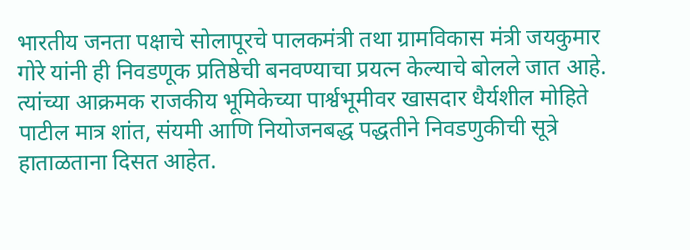भारतीय जनता पक्षाचे सोलापूरचे पालकमंत्री तथा ग्रामविकास मंत्री जयकुमार गोरे यांनी ही निवडणूक प्रतिष्ठेची बनवण्याचा प्रयत्न केल्याचे बोलले जात आहे. त्यांच्या आक्रमक राजकीय भूमिकेच्या पार्श्वभूमीवर खासदार धैर्यशील मोहिते पाटील मात्र शांत, संयमी आणि नियोजनबद्ध पद्धतीने निवडणुकीची सूत्रे हाताळताना दिसत आहेत.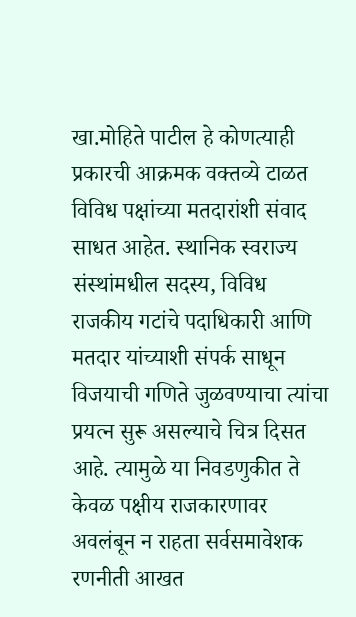खा.मोहिते पाटील हे कोणत्याही प्रकारची आक्रमक वक्तव्ये टाळत विविध पक्षांच्या मतदारांशी संवाद साधत आहेत. स्थानिक स्वराज्य संस्थांमधील सदस्य, विविध राजकीय गटांचे पदाधिकारी आणि मतदार यांच्याशी संपर्क साधून विजयाची गणिते जुळवण्याचा त्यांचा प्रयत्न सुरू असल्याचे चित्र दिसत आहे. त्यामुळे या निवडणुकीत ते केवळ पक्षीय राजकारणावर अवलंबून न राहता सर्वसमावेशक रणनीती आखत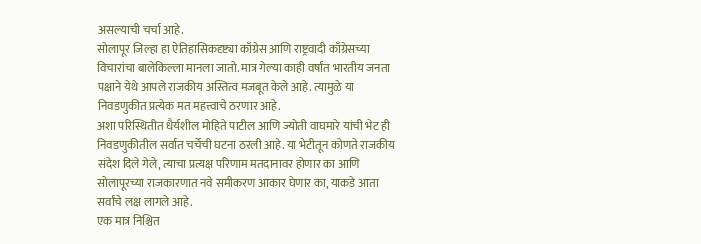असल्याची चर्चा आहे.
सोलापूर जिल्हा हा ऐतिहासिकदृष्ट्या काँग्रेस आणि राष्ट्रवादी काँग्रेसच्या विचारांचा बालेकिल्ला मानला जातो. मात्र गेल्या काही वर्षांत भारतीय जनता पक्षाने येथे आपले राजकीय अस्तित्व मजबूत केले आहे. त्यामुळे या निवडणुकीत प्रत्येक मत महत्त्वाचे ठरणार आहे.
अशा परिस्थितीत धैर्यशील मोहिते पाटील आणि ज्योती वाघमारे यांची भेट ही निवडणुकीतील सर्वात चर्चेची घटना ठरली आहे. या भेटीतून कोणते राजकीय संदेश दिले गेले, त्याचा प्रत्यक्ष परिणाम मतदानावर होणार का आणि सोलापूरच्या राजकारणात नवे समीकरण आकार घेणार का, याकडे आता सर्वांचे लक्ष लागले आहे.
एक मात्र निश्चित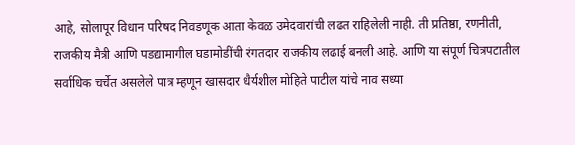आहे, सोलापूर विधान परिषद निवडणूक आता केवळ उमेदवारांची लढत राहिलेली नाही. ती प्रतिष्ठा, रणनीती, राजकीय मैत्री आणि पडद्यामागील घडामोडींची रंगतदार राजकीय लढाई बनली आहे. आणि या संपूर्ण चित्रपटातील सर्वाधिक चर्चेत असलेले पात्र म्हणून खासदार धैर्यशील मोहिते पाटील यांचे नाव सध्या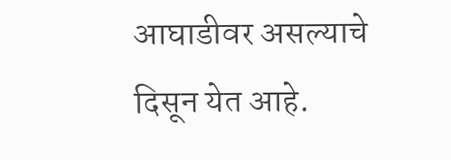आघाडीवर असल्याचे दिसून येत आहे.